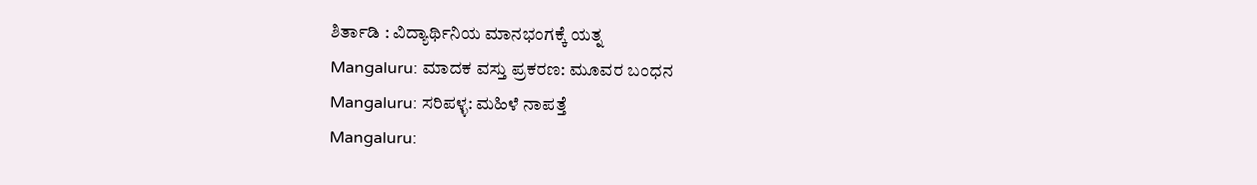ಶಿರ್ತಾಡಿ : ವಿದ್ಯಾರ್ಥಿನಿಯ ಮಾನಭಂಗಕ್ಕೆ ಯತ್ನ
Mangaluru: ಮಾದಕ ವಸ್ತು ಪ್ರಕರಣ: ಮೂವರ ಬಂಧನ
Mangaluru: ಸರಿಪಳ್ಳ: ಮಹಿಳೆ ನಾಪತ್ತೆ
Mangaluru: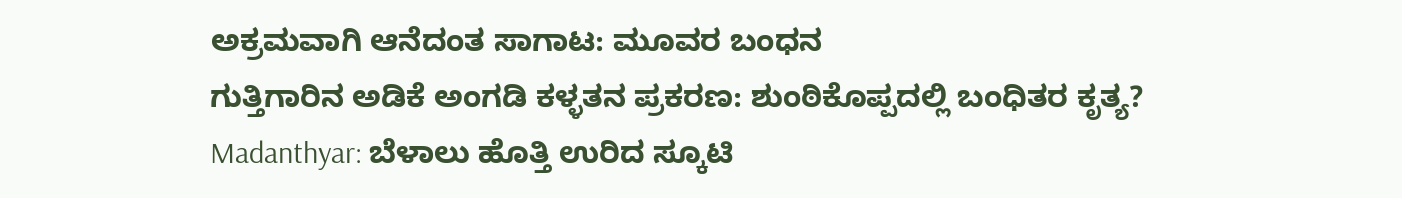ಅಕ್ರಮವಾಗಿ ಆನೆದಂತ ಸಾಗಾಟ: ಮೂವರ ಬಂಧನ
ಗುತ್ತಿಗಾರಿನ ಅಡಿಕೆ ಅಂಗಡಿ ಕಳ್ಳತನ ಪ್ರಕರಣ: ಶುಂಠಿಕೊಪ್ಪದಲ್ಲಿ ಬಂಧಿತರ ಕೃತ್ಯ?
Madanthyar: ಬೆಳಾಲು ಹೊತ್ತಿ ಉರಿದ ಸ್ಕೂಟಿ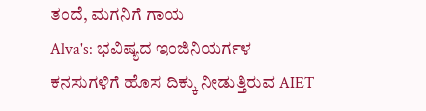ತಂದೆ, ಮಗನಿಗೆ ಗಾಯ
Alva's: ಭವಿಷ್ಯದ ಇಂಜಿನಿಯರ್ಗಳ ಕನಸುಗಳಿಗೆ ಹೊಸ ದಿಕ್ಕು ನೀಡುತ್ತಿರುವ AIET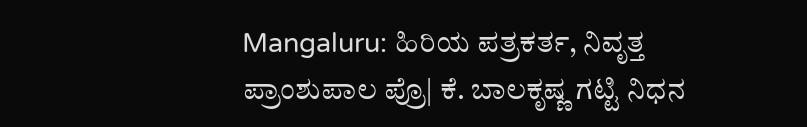Mangaluru: ಹಿರಿಯ ಪತ್ರಕರ್ತ, ನಿವೃತ್ತ ಪ್ರಾಂಶುಪಾಲ ಪ್ರೊ| ಕೆ. ಬಾಲಕೃಷ್ಣ ಗಟ್ಟಿ ನಿಧನ